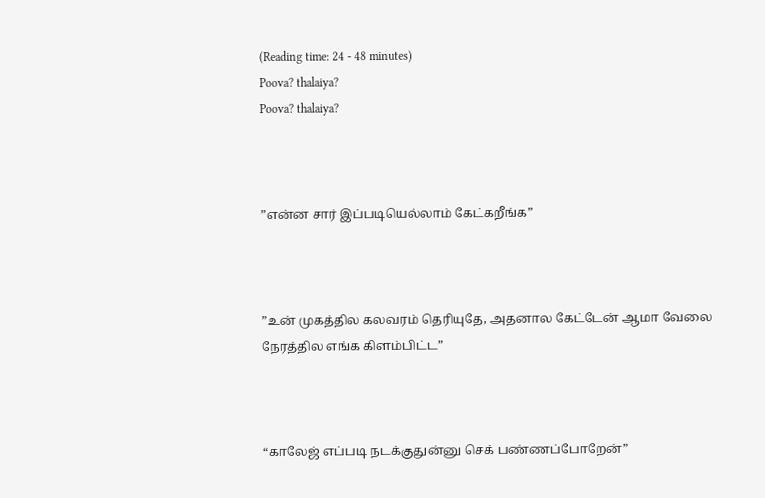(Reading time: 24 - 48 minutes)
Poova? thalaiya?
Poova? thalaiya?



”என்ன சார் இப்படியெல்லாம் கேட்கறீங்க”



”உன் முகத்தில கலவரம் தெரியுதே, அதனால கேட்டேன் ஆமா வேலை நேரத்தில எங்க கிளம்பிட்ட”



“காலேஜ் எப்படி நடக்குதுன்னு செக் பண்ணப்போறேன்”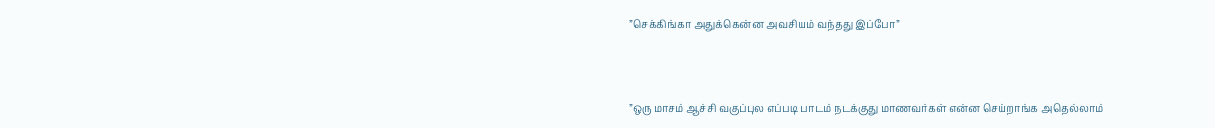”செக்கிங்கா அதுக்கென்ன அவசியம் வந்தது இப்போ”



”ஒரு மாசம் ஆச்சி வகுப்புல எப்படி பாடம் நடக்குது மாணவர்கள் என்ன செய்றாங்க அதெல்லாம்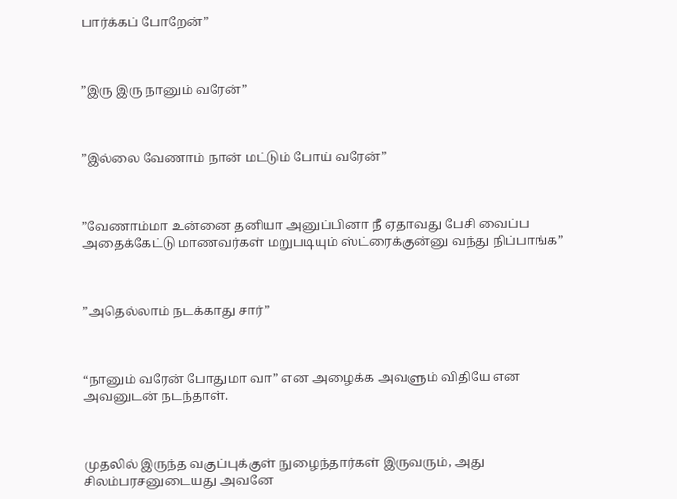பார்க்கப் போறேன்”



”இரு இரு நானும் வரேன்”



”இல்லை வேணாம் நான் மட்டும் போய் வரேன்”



”வேணாம்மா உன்னை தனியா அனுப்பினா நீ ஏதாவது பேசி வைப்ப அதைக்கேட்டு மாணவர்கள் மறுபடியும் ஸ்ட்ரைக்குன்னு வந்து நிப்பாங்க”



”அதெல்லாம் நடக்காது சார்”



“நானும் வரேன் போதுமா வா” என அழைக்க அவளும் விதியே என அவனுடன் நடந்தாள்.



முதலில் இருந்த வகுப்புக்குள் நுழைந்தார்கள் இருவரும், அது சிலம்பரசனுடையது அவனே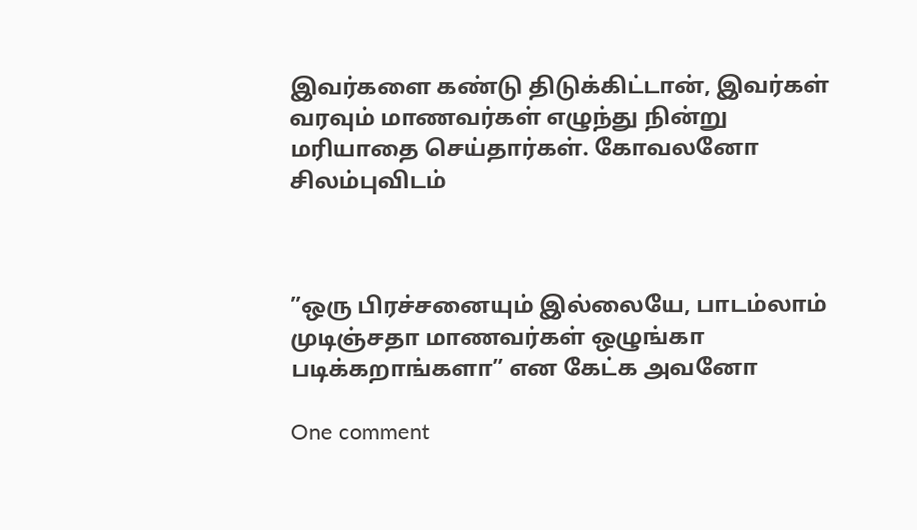இவர்களை கண்டு திடுக்கிட்டான், இவர்கள் வரவும் மாணவர்கள் எழுந்து நின்று மரியாதை செய்தார்கள். கோவலனோ சிலம்புவிடம்



”ஒரு பிரச்சனையும் இல்லையே, பாடம்லாம் முடிஞ்சதா மாணவர்கள் ஒழுங்கா படிக்கறாங்களா” என கேட்க அவனோ

One comment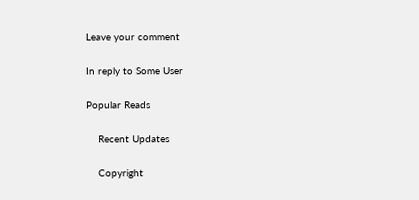Leave your comment

In reply to Some User

Popular Reads

    Recent Updates

    Copyright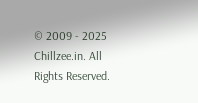© 2009 - 2025 Chillzee.in. All Rights Reserved.